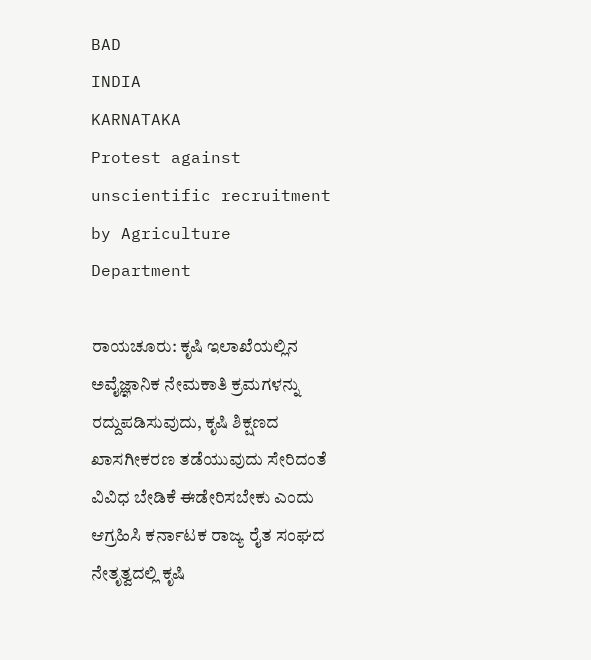BAD
INDIA
KARNATAKA
Protest against unscientific recruitment by Agriculture Department

ರಾಯಚೂರು: ಕೃಷಿ ಇಲಾಖೆಯಲ್ಲಿನ ಅವೈಜ್ಞಾನಿಕ ನೇಮಕಾತಿ ಕ್ರಮಗಳನ್ನು ರದ್ದುಪಡಿಸುವುದು, ಕೃಷಿ ಶಿಕ್ಷಣದ ಖಾಸಗೀಕರಣ ತಡೆಯುವುದು ಸೇರಿದಂತೆ ವಿವಿಧ ಬೇಡಿಕೆ ಈಡೇರಿಸಬೇಕು ಎಂದು ಆಗ್ರಹಿಸಿ ಕರ್ನಾಟಕ ರಾಜ್ಯ ರೈತ ಸಂಘದ ನೇತೃತ್ವದಲ್ಲಿ ಕೃಷಿ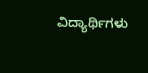ವಿದ್ಯಾರ್ಥಿಗಳು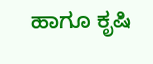ಹಾಗೂ ಕೃಷಿ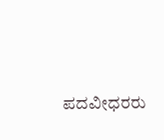ಪದವೀಧರರು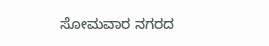ಸೋಮವಾರ ನಗರದ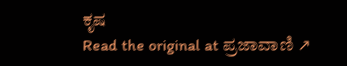ಕೃಷ
Read the original at ಪ್ರಜಾವಾಣಿ ↗